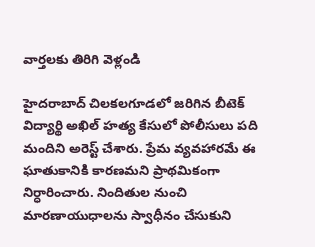వార్తలకు తిరిగి వెళ్లండి

హైదరాబాద్ చిలకలగూడలో జరిగిన బీటెక్ విద్యార్థి అఖిల్ హత్య కేసులో పోలీసులు పది మందిని అరెస్ట్ చేశారు. ప్రేమ వ్యవహారమే ఈ ఘాతుకానికి కారణమని ప్రాథమికంగా నిర్ధారించారు. నిందితుల నుంచి మారణాయుధాలను స్వాధీనం చేసుకుని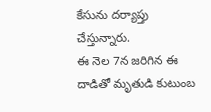కేసును దర్యాప్తు చేస్తున్నారు.
ఈ నెల 7న జరిగిన ఈ దాడితో మృతుడి కుటుంబ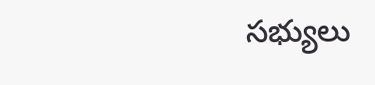సభ్యులు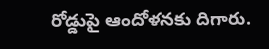రోడ్డుపై ఆందోళనకు దిగారు.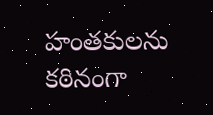హంతకులను కఠినంగా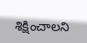శిక్షించాలని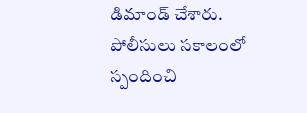డిమాండ్ చేశారు. పోలీసులు సకాలంలో స్పందించి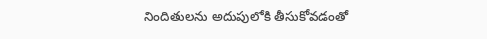నిందితులను అదుపులోకి తీసుకోవడంతో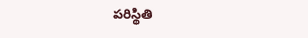పరిస్థితి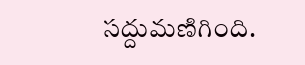సద్దుమణిగింది.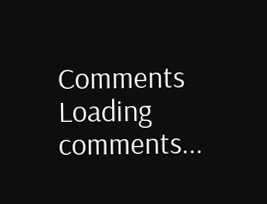Comments
Loading comments...